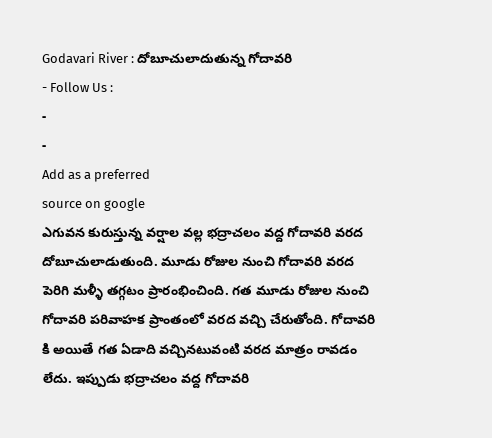Godavari River : దోబూచులాదుతున్న గోదావరి
- Follow Us :
-
-
Add as a preferred
source on google
ఎగువన కురుస్తున్న వర్షాల వల్ల భద్రాచలం వద్ద గోదావరి వరద దోబూచులాడుతుంది. మూడు రోజుల నుంచి గోదావరి వరద పెరిగి మళ్ళీ తగ్గటం ప్రారంభించింది. గత మూడు రోజుల నుంచి గోదావరి పరివాహక ప్రాంతంలో వరద వచ్చి చేరుతోంది. గోదావరి కి అయితే గత ఏడాది వచ్చినటువంటి వరద మాత్రం రావడం లేదు. ఇప్పుడు భద్రాచలం వద్ద గోదావరి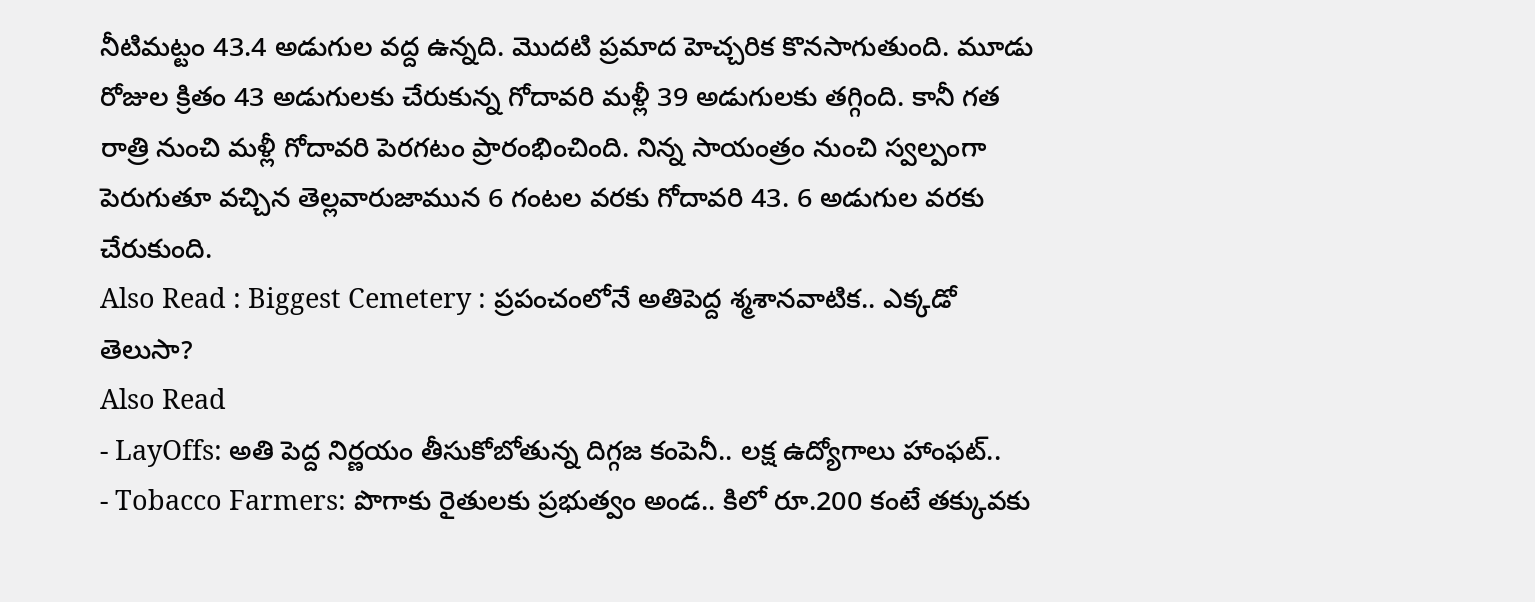నీటిమట్టం 43.4 అడుగుల వద్ద ఉన్నది. మొదటి ప్రమాద హెచ్చరిక కొనసాగుతుంది. మూడు రోజుల క్రితం 43 అడుగులకు చేరుకున్న గోదావరి మళ్లీ 39 అడుగులకు తగ్గింది. కానీ గత రాత్రి నుంచి మళ్లీ గోదావరి పెరగటం ప్రారంభించింది. నిన్న సాయంత్రం నుంచి స్వల్పంగా పెరుగుతూ వచ్చిన తెల్లవారుజామున 6 గంటల వరకు గోదావరి 43. 6 అడుగుల వరకు చేరుకుంది.
Also Read : Biggest Cemetery : ప్రపంచంలోనే అతిపెద్ద శ్మశానవాటిక.. ఎక్కడో తెలుసా?
Also Read
- LayOffs: అతి పెద్ద నిర్ణయం తీసుకోబోతున్న దిగ్గజ కంపెనీ.. లక్ష ఉద్యోగాలు హాంఫట్..
- Tobacco Farmers: పొగాకు రైతులకు ప్రభుత్వం అండ.. కిలో రూ.200 కంటే తక్కువకు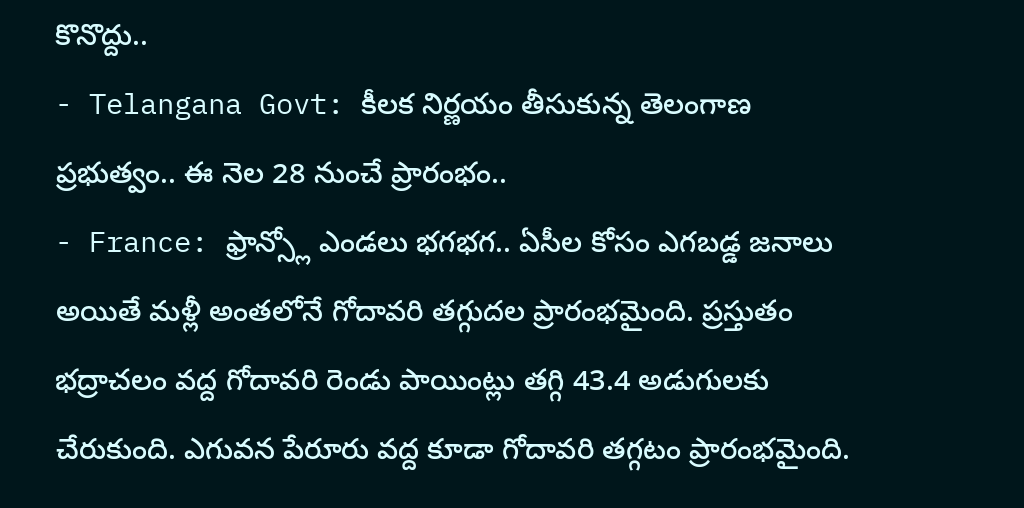కొనొద్దు..
- Telangana Govt: కీలక నిర్ణయం తీసుకున్న తెలంగాణ ప్రభుత్వం.. ఈ నెల 28 నుంచే ప్రారంభం..
- France: ఫ్రాన్స్లో ఎండలు భగభగ.. ఏసీల కోసం ఎగబడ్డ జనాలు
అయితే మళ్లీ అంతలోనే గోదావరి తగ్గుదల ప్రారంభమైంది. ప్రస్తుతం భద్రాచలం వద్ద గోదావరి రెండు పాయింట్లు తగ్గి 43.4 అడుగులకు చేరుకుంది. ఎగువన పేరూరు వద్ద కూడా గోదావరి తగ్గటం ప్రారంభమైంది.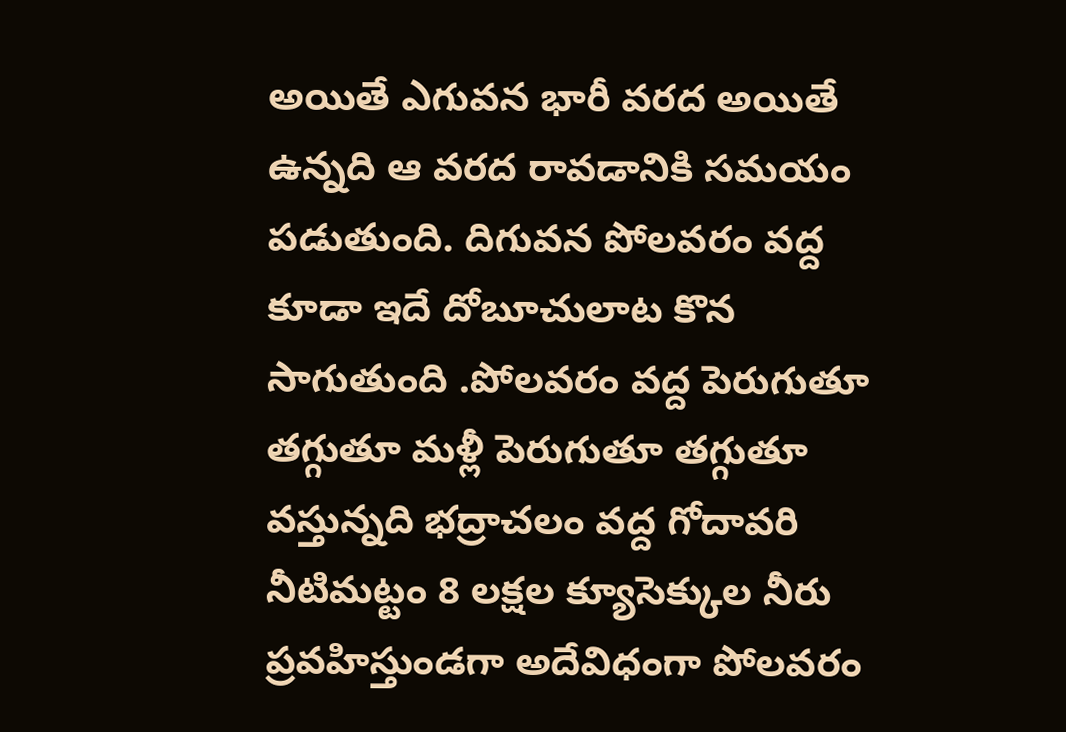అయితే ఎగువన భారీ వరద అయితే ఉన్నది ఆ వరద రావడానికి సమయం పడుతుంది. దిగువన పోలవరం వద్ద కూడా ఇదే దోబూచులాట కొన సాగుతుంది .పోలవరం వద్ద పెరుగుతూ తగ్గుతూ మళ్లీ పెరుగుతూ తగ్గుతూ వస్తున్నది భద్రాచలం వద్ద గోదావరి నీటిమట్టం 8 లక్షల క్యూసెక్కుల నీరు ప్రవహిస్తుండగా అదేవిధంగా పోలవరం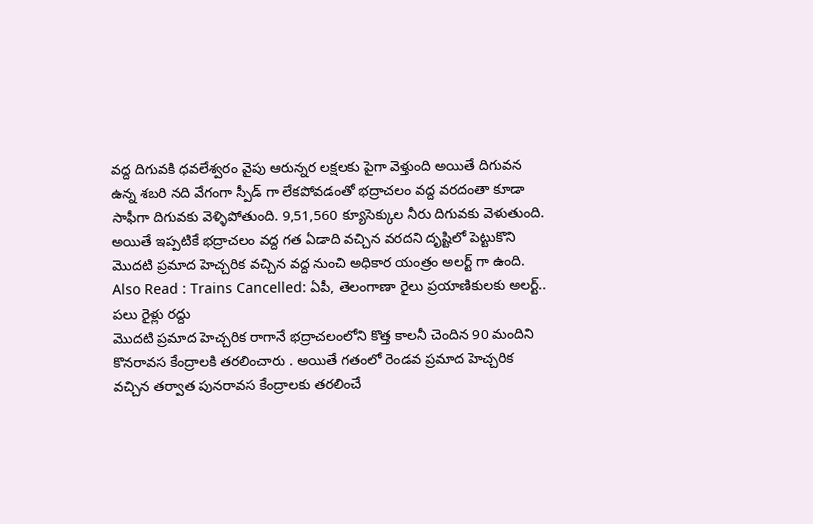వద్ద దిగువకి ధవలేశ్వరం వైపు ఆరున్నర లక్షలకు పైగా వెళ్తుంది అయితే దిగువన ఉన్న శబరి నది వేగంగా స్పీడ్ గా లేకపోవడంతో భద్రాచలం వద్ద వరదంతా కూడా సాఫీగా దిగువకు వెళ్ళిపోతుంది. 9,51,560 క్యూసెక్కుల నీరు దిగువకు వెళుతుంది. అయితే ఇప్పటికే భద్రాచలం వద్ద గత ఏడాది వచ్చిన వరదని దృష్టిలో పెట్టుకొని మొదటి ప్రమాద హెచ్చరిక వచ్చిన వద్ద నుంచి అధికార యంత్రం అలర్ట్ గా ఉంది.
Also Read : Trains Cancelled: ఏపీ, తెలంగాణా రైలు ప్రయాణికులకు అలర్ట్.. పలు రైళ్లు రద్దు
మొదటి ప్రమాద హెచ్చరిక రాగానే భద్రాచలంలోని కొత్త కాలనీ చెందిన 90 మందిని కొనరావస కేంద్రాలకి తరలించారు . అయితే గతంలో రెండవ ప్రమాద హెచ్చరిక వచ్చిన తర్వాత పునరావస కేంద్రాలకు తరలించే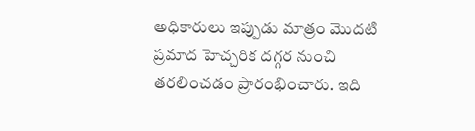అధికారులు ఇప్పుడు మాత్రం మొదటి ప్రమాద హెచ్చరిక దగ్గర నుంచి తరలించడం ప్రారంభించారు. ఇది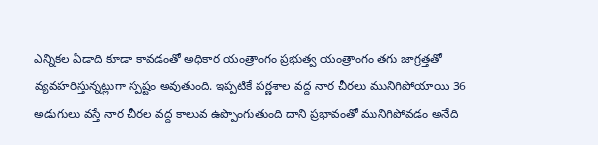ఎన్నికల ఏడాది కూడా కావడంతో అధికార యంత్రాంగం ప్రభుత్వ యంత్రాంగం తగు జాగ్రత్తతో వ్యవహరిస్తున్నట్లుగా స్పష్టం అవుతుంది. ఇప్పటికే పర్ణశాల వద్ద నార చీరలు మునిగిపోయాయి 36 అడుగులు వస్తే నార చీరల వద్ద కాలువ ఉప్పొంగుతుంది దాని ప్రభావంతో మునిగిపోవడం అనేది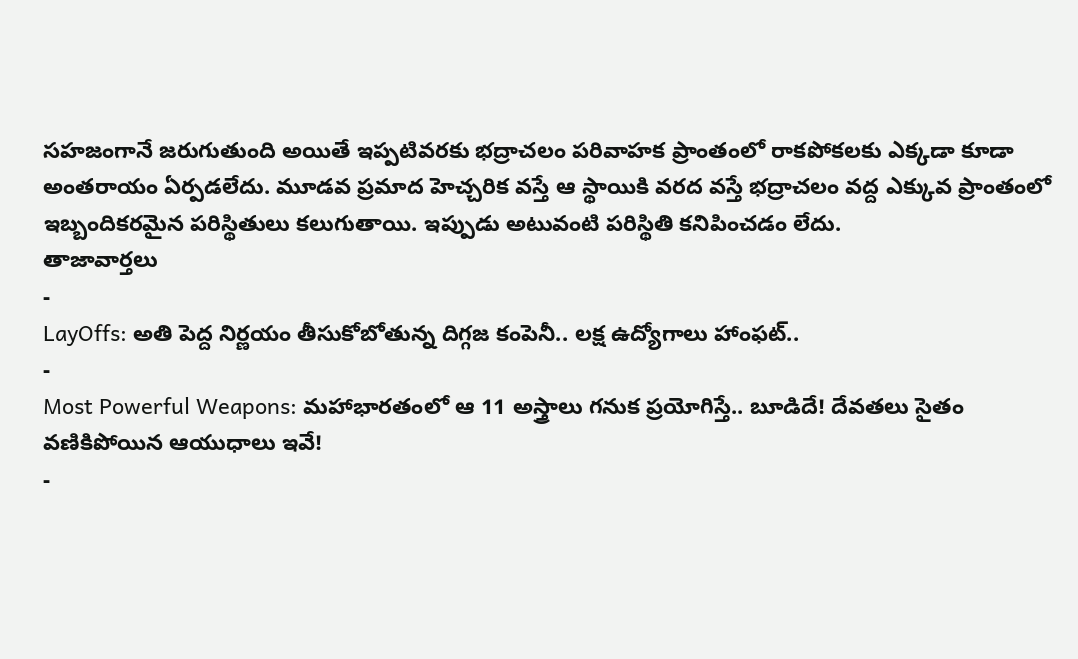సహజంగానే జరుగుతుంది అయితే ఇప్పటివరకు భద్రాచలం పరివాహక ప్రాంతంలో రాకపోకలకు ఎక్కడా కూడా అంతరాయం ఏర్పడలేదు. మూడవ ప్రమాద హెచ్చరిక వస్తే ఆ స్థాయికి వరద వస్తే భద్రాచలం వద్ద ఎక్కువ ప్రాంతంలో ఇబ్బందికరమైన పరిస్థితులు కలుగుతాయి. ఇప్పుడు అటువంటి పరిస్థితి కనిపించడం లేదు.
తాజావార్తలు
-
LayOffs: అతి పెద్ద నిర్ణయం తీసుకోబోతున్న దిగ్గజ కంపెనీ.. లక్ష ఉద్యోగాలు హాంఫట్..
-
Most Powerful Weapons: మహాభారతంలో ఆ 11 అస్త్రాలు గనుక ప్రయోగిస్తే.. బూడిదే! దేవతలు సైతం వణికిపోయిన ఆయుధాలు ఇవే!
-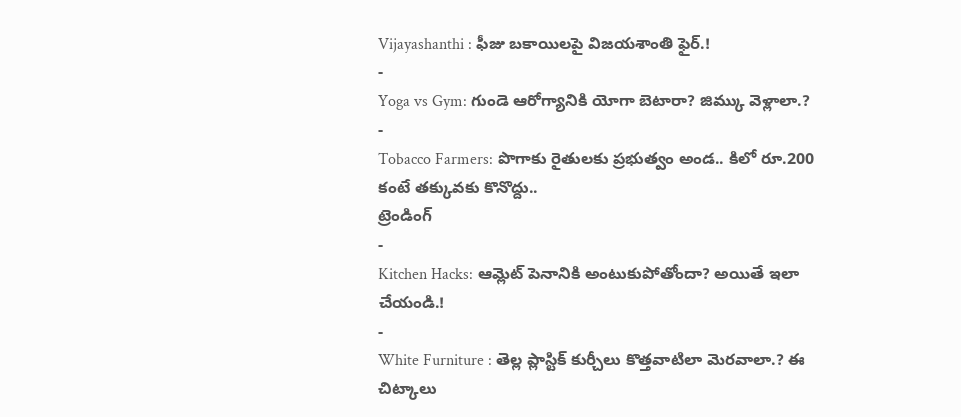Vijayashanthi : ఫీజు బకాయిలపై విజయశాంతి ఫైర్.!
-
Yoga vs Gym: గుండె ఆరోగ్యానికి యోగా బెటారా? జిమ్కు వెళ్లాలా.?
-
Tobacco Farmers: పొగాకు రైతులకు ప్రభుత్వం అండ.. కిలో రూ.200 కంటే తక్కువకు కొనొద్దు..
ట్రెండింగ్
-
Kitchen Hacks: ఆమ్లెట్ పెనానికి అంటుకుపోతోందా? అయితే ఇలా చేయండి.!
-
White Furniture : తెల్ల ప్లాస్టిక్ కుర్చీలు కొత్తవాటిలా మెరవాలా.? ఈ చిట్కాలు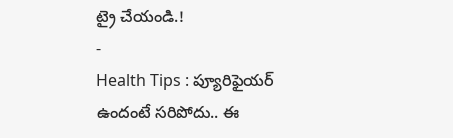ట్రై చేయండి.!
-
Health Tips : ప్యూరిఫైయర్ ఉందంటే సరిపోదు.. ఈ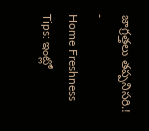జాగ్రత్తలు తప్పనిసరి.!
-
Home Freshness Tips: ఇంట్లో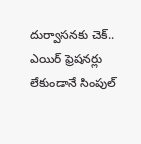దుర్వాసనకు చెక్.. ఎయిర్ ఫ్రెషనర్లు లేకుండానే సింపుల్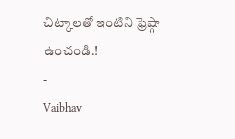చిట్కాలతో ఇంటిని ఫ్రెష్గా ఉంచండి.!
-
Vaibhav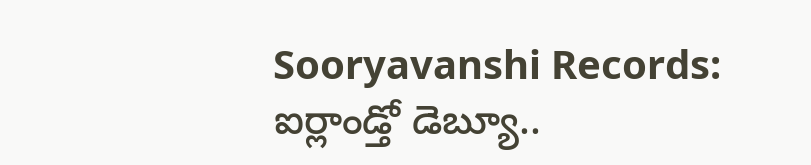Sooryavanshi Records: ఐర్లాండ్తో డెబ్యూ..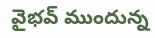వైభవ్ ముందున్న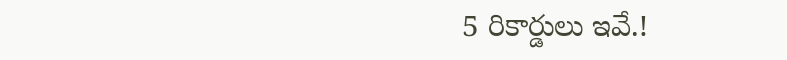5 రికార్డులు ఇవే.!